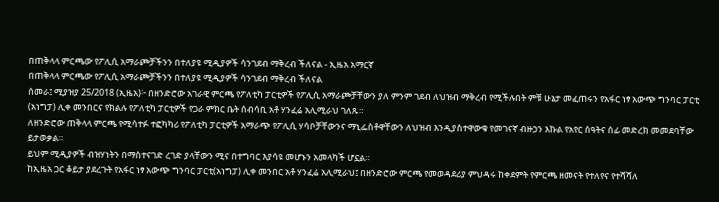በጠቅላላ ምርጫው የፖሊሲ አማራጮቻችንን በተለያዩ ሚዲያዎች ሳንገደብ ማቅረብ ችለናል - ኢዜአ አማርኛ
በጠቅላላ ምርጫው የፖሊሲ አማራጮቻችንን በተለያዩ ሚዲያዎች ሳንገደብ ማቅረብ ችለናል
ሰመራ፤ ሚያዝያ 25/2018 (ኢዜአ)፦ በዘንድሮው አገራዊ ምርጫ የፖለቲካ ፓርቲዎች የፖሊሲ አማራጮቻቸውን ያለ ምንም ገደብ ለህዝብ ማቅረብ የሚችሉበት ምቹ ሁኔታ መፈጠሩን የአፋር ነፃ አውጭ ግንባር ፓርቲ (አነግፓ) ሊቀ መንበርና የክልሉ የፖለቲካ ፓርቲዎች የጋራ ምክር ቤት ሰብሳቢ አቶ ሃንፈሬ አሊሚራህ ገለጹ።
ለዘንድሮው ጠቅላላ ምርጫ የሚሳተፉ ተፎካካሪ የፖለቲካ ፓርቲዎች አማራጭ የፖሊሲ ሃሳቦቻቸውንና ማኒፌስቶዋቸውን ለህዝብ እንዲያስተዋውቁ የመገናኛ ብዙኃን እኩል የአየር ሰዓትና ሰፊ መድረክ መመደባቸው ይታወቃል።
ይህም ሚዲያዎች ብዝሃነትን በማስተናገድ ረገድ ያላቸውን ሚና በተግባር እያሳዩ መሆኑን አመላካች ሆኗል።
ከኢዜአ ጋር ቆይታ ያደረጉት የአፋር ነፃ አውጭ ግንባር ፓርቲ(አነግፓ) ሊቀ መንበር አቶ ሃንፈሬ አሊሚራህ፤ በዘንድሮው ምርጫ የመወዳደሪያ ምህዳሩ ከቀደምት የምርጫ ዘመናት የተለየና የተሻሻለ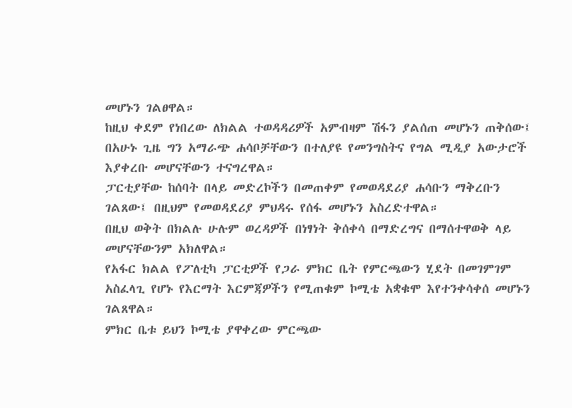መሆኑን ገልፀዋል።
ከዚህ ቀደም የነበረው ለክልል ተወዳዳሪዎች አምብዛም ሽፋን ያልሰጠ መሆኑን ጠቅሰው፤ በአሁኑ ጊዜ ግን አማራጭ ሐሳቦቻቸውን በተለያዩ የመንግስትና የግል ሚዲያ አውታሮች እያቀረቡ መሆናቸውን ተናግረዋል።
ፓርቲያቸው ከሰባት በላይ መድረኮችን በመጠቀም የመወዳደሪያ ሐሳቡን ማቅረቡን ገልጸው፤ በዚህም የመወዳደሪያ ምህዳሩ የሰፋ መሆኑን አስረድተዋል።
በዚህ ወቅት በክልሉ ሁሉም ወረዳዎች በነፃነት ቅሰቀሳ በማድረግና በማሰተዋወቅ ላይ መሆናቸውንም አክለዋል።
የአፋር ክልል የፖለቲካ ፓርቲዎች የጋራ ምክር ቤት የምርጫውን ሂደት በመገምገም አስፈላጊ የሆኑ የእርማት እርምጃዎችን የሚጠቁም ኮሚቴ አቋቁሞ እየተንቀሳቀሰ መሆኑን ገልጸዋል።
ምክር ቤቱ ይህን ኮሚቴ ያዋቀረው ምርጫው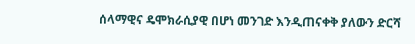ሰላማዊና ዴሞክራሲያዊ በሆነ መንገድ እንዲጠናቀቅ ያለውን ድርሻ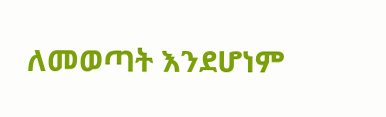ለመወጣት እንደሆነም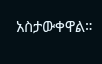አስታውቀዋል።